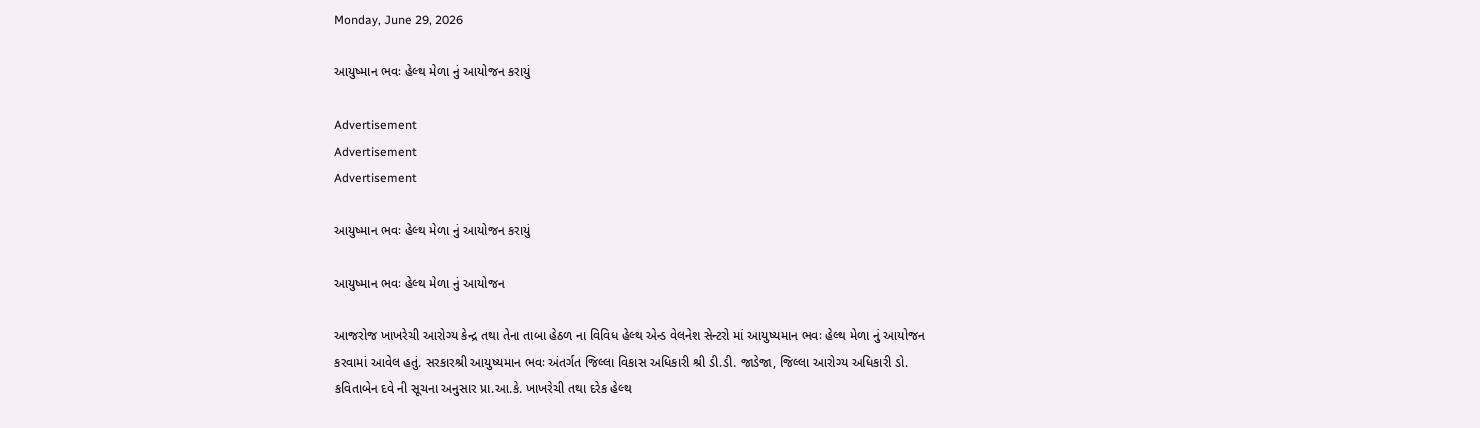Monday, June 29, 2026

આયુષ્માન ભવઃ હેલ્થ મેળા નું આયોજન કરાયું

Advertisement
Advertisement
Advertisement

આયુષ્માન ભવઃ હેલ્થ મેળા નું આયોજન કરાયું

આયુષ્માન ભવઃ હેલ્થ મેળા નું આયોજન

આજરોજ ખાખરેચી આરોગ્ય કેન્દ્ર તથા તેના તાબા હેઠળ ના વિવિધ હેલ્થ એન્ડ વેલનેશ સેન્ટરો માં આયુષ્યમાન ભવઃ હેલ્થ મેળા નું આયોજન કરવામાં આવેલ હતું. સરકારશ્રી આયુષ્યમાન ભવઃ અંતર્ગત જિલ્લા વિકાસ અધિકારી શ્રી ડી.ડી. જાડેજા, જિલ્લા આરોગ્ય અધિકારી ડો. કવિતાબેન દવે ની સૂચના અનુસાર પ્રા.આ.કે. ખાખરેચી તથા દરેક હેલ્થ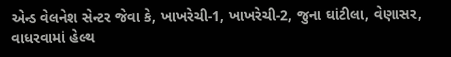એન્ડ વેલનેશ સેન્ટર જેવા કે, ખાખરેચી-1, ખાખરેચી-2, જુના ઘાંટીલા, વેણાસર, વાધરવામાં હેલ્થ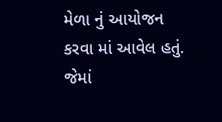મેળા નું આયોજન કરવા માં આવેલ હતું. જેમાં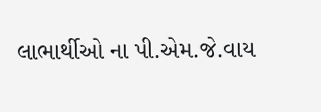લાભાર્થીઓ ના પી.એમ.જે.વાય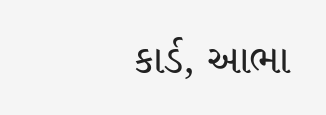કાર્ડ, આભા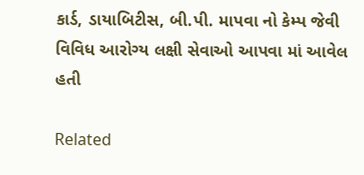કાર્ડ, ડાયાબિટીસ, બી.પી. માપવા નો કેમ્પ જેવી વિવિધ આરોગ્ય લક્ષી સેવાઓ આપવા માં આવેલ હતી

Related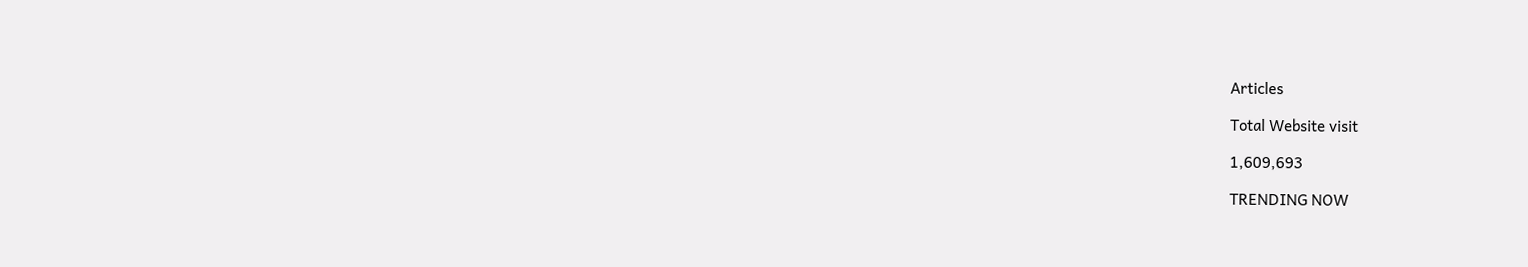Articles

Total Website visit

1,609,693

TRENDING NOW